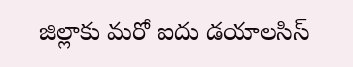జిల్లాకు మరో ఐదు డయాలసిస్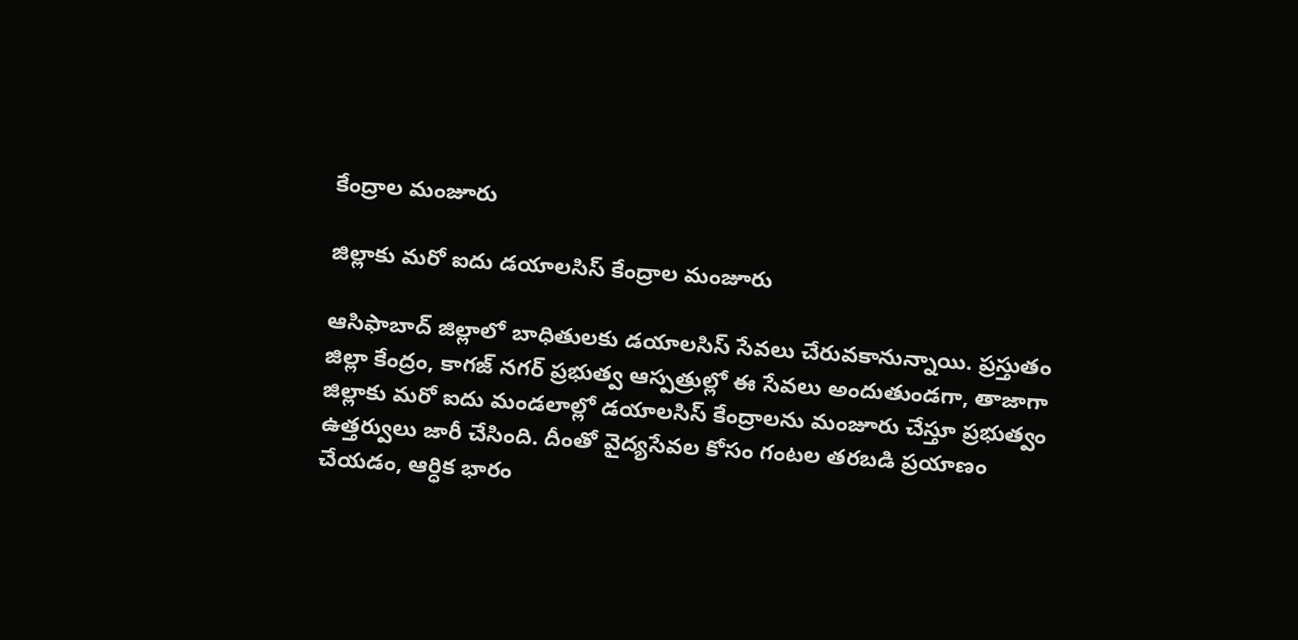కేంద్రాల మంజూరు

జిల్లాకు మరో ఐదు డయాలసిస్ కేంద్రాల మంజూరు

ఆసిఫాబాద్ జిల్లాలో బాధితులకు డయాలసిస్ సేవలు చేరువకానున్నాయి. ప్రస్తుతం జిల్లా కేంద్రం, కాగజ్ నగర్ ప్రభుత్వ ఆస్పత్రుల్లో ఈ సేవలు అందుతుండగా, తాజాగా జిల్లాకు మరో ఐదు మండలాల్లో డయాలసిస్ కేంద్రాలను మంజూరు చేస్తూ ప్రభుత్వం ఉత్తర్వులు జారీ చేసింది. దీంతో వైద్యసేవల కోసం గంటల తరబడి ప్రయాణం చేయడం, ఆర్ధిక భారం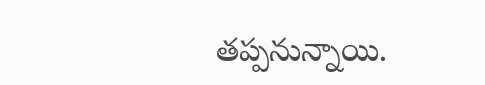తప్పనున్నాయి.